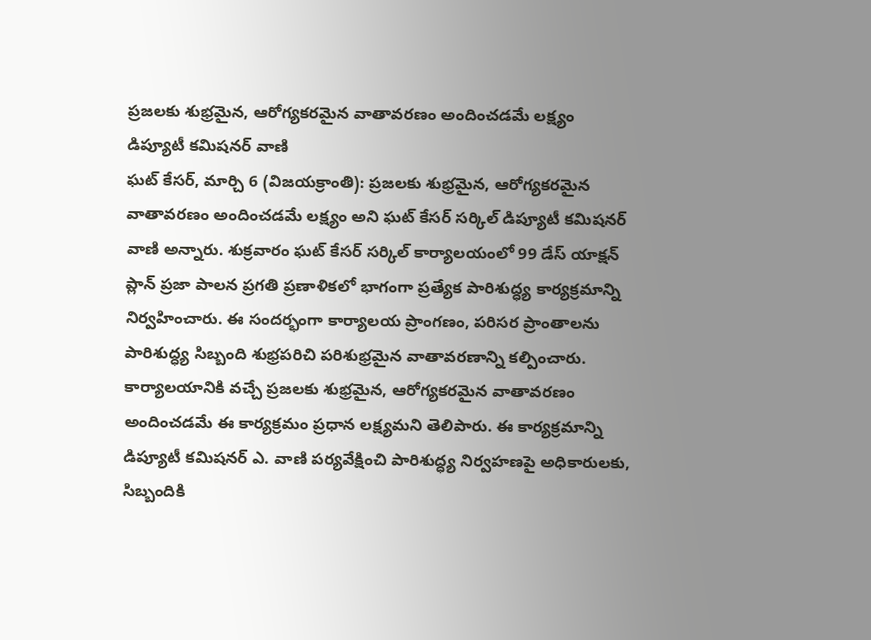ప్రజలకు శుభ్రమైన, ఆరోగ్యకరమైన వాతావరణం అందించడమే లక్ష్యం
డిప్యూటీ కమిషనర్ వాణి
ఘట్ కేసర్, మార్చి 6 (విజయక్రాంతి): ప్రజలకు శుభ్రమైన, ఆరోగ్యకరమైన వాతావరణం అందించడమే లక్ష్యం అని ఘట్ కేసర్ సర్కిల్ డిప్యూటీ కమిషనర్ వాణి అన్నారు. శుక్రవారం ఘట్ కేసర్ సర్కిల్ కార్యాలయంలో 99 డేస్ యాక్షన్ ప్లాన్ ప్రజా పాలన ప్రగతి ప్రణాళికలో భాగంగా ప్రత్యేక పారిశుద్ధ్య కార్యక్రమాన్ని నిర్వహించారు. ఈ సందర్భంగా కార్యాలయ ప్రాంగణం, పరిసర ప్రాంతాలను పారిశుద్ధ్య సిబ్బంది శుభ్రపరిచి పరిశుభ్రమైన వాతావరణాన్ని కల్పించారు.
కార్యాలయానికి వచ్చే ప్రజలకు శుభ్రమైన, ఆరోగ్యకరమైన వాతావరణం అందించడమే ఈ కార్యక్రమం ప్రధాన లక్ష్యమని తెలిపారు. ఈ కార్యక్రమాన్ని డిప్యూటీ కమిషనర్ ఎ. వాణి పర్యవేక్షించి పారిశుద్ధ్య నిర్వహణపై అధికారులకు, సిబ్బందికి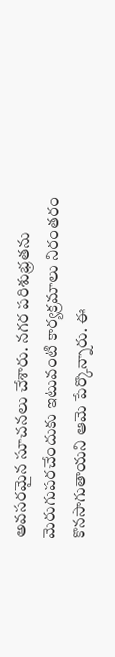అవసరమైన సూచనలు చేశారు. నగర పరిశుభ్రతను మెరుగుపరచేందుకు ఇటువంటి కార్యక్రమాలు నిరంతరం కొనసాగుతాయని ఆమె పేర్కొన్నారు. ఈ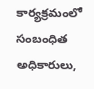కార్యక్రమంలో సంబంధిత అధికారులు,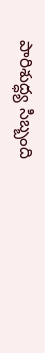పారిశుద్ధ్య సిబ్బంది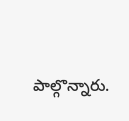పాల్గొన్నారు.